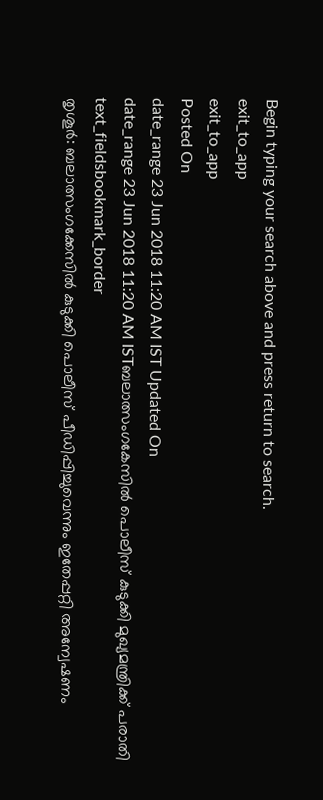Begin typing your search above and press return to search.
exit_to_app
exit_to_app
Posted On
date_range 23 Jun 2018 11:20 AM IST Updated On
date_range 23 Jun 2018 11:20 AM ISTബലാത്സംഗകേസിൽ പൊലീസ് കുടുക്കി മുഖ്യമന്ത്രിക്ക് പരാതി
text_fieldsbookmark_border
തൃശൂർ: ബലാത്സംഗക്കേസിൽ കുടുക്കി പൊലീസ് പീഡിപ്പിച്ചുവെന്നും ഇതേപ്പറ്റി അന്വേഷണം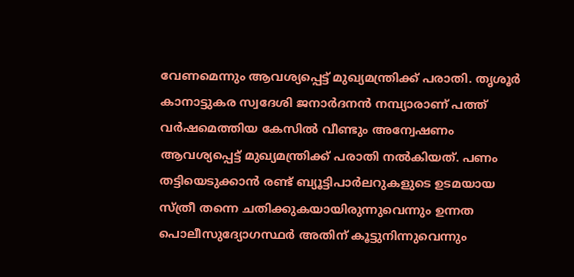വേണമെന്നും ആവശ്യപ്പെട്ട് മുഖ്യമന്ത്രിക്ക് പരാതി. തൃശൂർ കാനാട്ടുകര സ്വദേശി ജനാർദനൻ നമ്പ്യാരാണ് പത്ത് വർഷമെത്തിയ കേസിൽ വീണ്ടും അന്വേഷണം ആവശ്യപ്പെട്ട് മുഖ്യമന്ത്രിക്ക് പരാതി നൽകിയത്. പണം തട്ടിയെടുക്കാൻ രണ്ട് ബ്യൂട്ടിപാർലറുകളുടെ ഉടമയായ സ്ത്രീ തന്നെ ചതിക്കുകയായിരുന്നുവെന്നും ഉന്നത പൊലീസുദ്യോഗസ്ഥർ അതിന് കൂട്ടുനിന്നുവെന്നും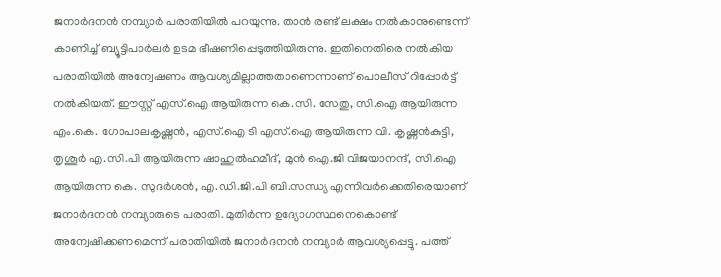ജനാർദനൻ നമ്പ്യാർ പരാതിയിൽ പറയുന്നു. താൻ രണ്ട് ലക്ഷം നൽകാനുണ്ടെന്ന് കാണിച്ച് ബ്യൂട്ടിപാർലർ ഉടമ ഭീഷണിപ്പെടുത്തിയിരുന്നു. ഇതിനെതിരെ നൽകിയ പരാതിയിൽ അന്വേഷണം ആവശ്യമില്ലാത്തതാണെന്നാണ് പൊലീസ് റിപ്പോർട്ട് നൽകിയത്. ഈസ്റ്റ് എസ്.ഐ ആയിരുന്ന കെ.സി. സേതു, സി.ഐ ആയിരുന്ന എം.കെ. ഗോപാലകൃഷ്ണൻ, എസ്.ഐ ടി എസ്.ഐ ആയിരുന്ന വി. കൃഷ്ണൻകുട്ടി, തൃശൂർ എ.സി.പി ആയിരുന്ന ഷാഹുൽഹമീദ്, മുൻ ഐ.ജി വിജയാനന്ദ്, സി.ഐ ആയിരുന്ന കെ. സുദർശൻ, എ.ഡി.ജി.പി ബി.സന്ധ്യ എന്നിവർക്കെതിരെയാണ് ജനാർദനൻ നമ്പ്യാരുടെ പരാതി. മുതിർന്ന ഉദ്യോഗസ്ഥനെകൊണ്ട് അന്വേഷിക്കണമെന്ന് പരാതിയിൽ ജനാർദനൻ നമ്പ്യാർ ആവശ്യപ്പെട്ടു. പത്ത്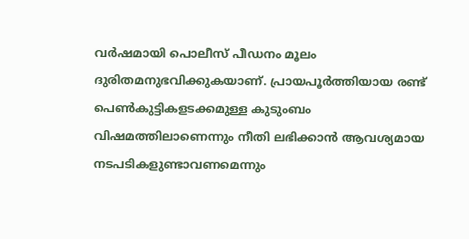വർഷമായി പൊലീസ് പീഡനം മൂലം ദുരിതമനുഭവിക്കുകയാണ്. പ്രായപൂർത്തിയായ രണ്ട് പെൺകുട്ടികളടക്കമുള്ള കുടുംബം വിഷമത്തിലാണെന്നും നീതി ലഭിക്കാൻ ആവശ്യമായ നടപടികളുണ്ടാവണമെന്നും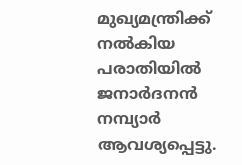മുഖ്യമന്ത്രിക്ക് നൽകിയ പരാതിയിൽ ജനാർദനൻ നമ്പ്യാർ ആവശ്യപ്പെട്ടു.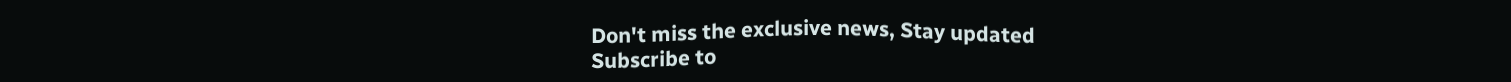Don't miss the exclusive news, Stay updated
Subscribe to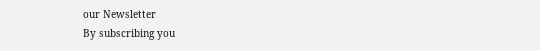our Newsletter
By subscribing you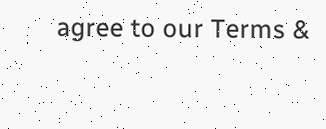agree to our Terms &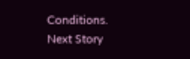Conditions.
Next Story